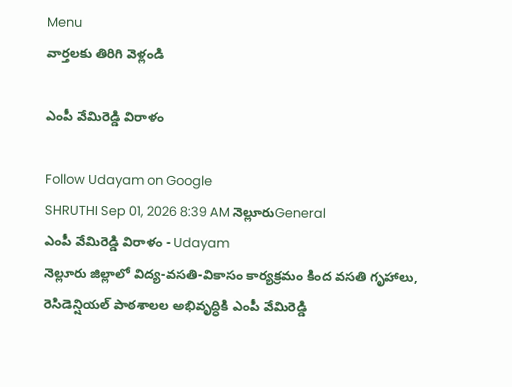Menu
వార్తలకు తిరిగి వెళ్లండి

ఎంపీ వేమిరెడ్డి విరాళం

Follow Udayam on Google
SHRUTHI Sep 01, 2026 8:39 AM నెల్లూరుGeneral
ఎంపీ వేమిరెడ్డి విరాళం - Udayam
నెల్లూరు జిల్లాలో విద్య-వసతి-వికాసం కార్యక్రమం కింద వసతి గృహాలు, రెసిడెన్షియల్ పాఠశాలల అభివృద్ధికి ఎంపీ వేమిరెడ్డి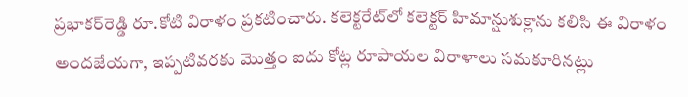ప్రభాకర్‌రెడ్డి రూ.కోటి విరాళం ప్రకటించారు. కలెక్టరేట్‌లో కలెక్టర్ హిమాన్షుశుక్లాను కలిసి ఈ విరాళం అందజేయగా, ఇప్పటివరకు మొత్తం ఐదు కోట్ల రూపాయల విరాళాలు సమకూరినట్లు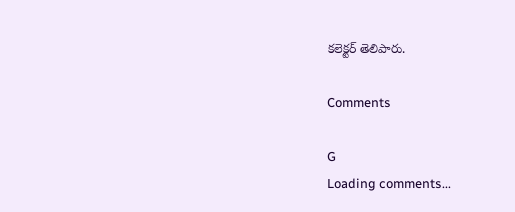కలెక్టర్ తెలిపారు.

Comments

G
Loading comments...